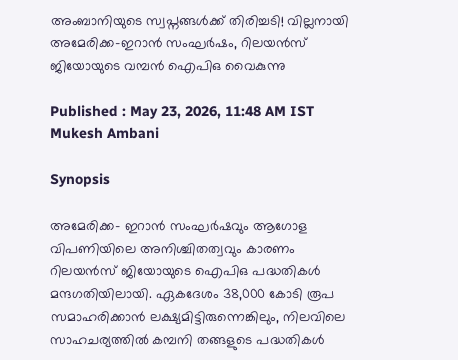അംബാനിയുടെ സ്വപ്നങ്ങൾക്ക് തിരിച്ചടി! വില്ലനായി അമേരിക്ക-ഇറാന്‍ സംഘര്‍ഷം, റിലയന്‍സ് ജിയോയുടെ വമ്പന്‍ ഐപിഒ വൈകുന്നു

Published : May 23, 2026, 11:48 AM IST
Mukesh Ambani

Synopsis

അമേരിക്ക- ഇറാൻ സംഘർഷവും ആഗോള വിപണിയിലെ അനിശ്ചിതത്വവും കാരണം റിലയൻസ് ജിയോയുടെ ഐപിഒ പദ്ധതികൾ മന്ദഗതിയിലായി. ഏകദേശം 38,000 കോടി രൂപ സമാഹരിക്കാൻ ലക്ഷ്യമിട്ടിരുന്നെങ്കിലും, നിലവിലെ സാഹചര്യത്തിൽ കമ്പനി തങ്ങളുടെ പദ്ധതികൾ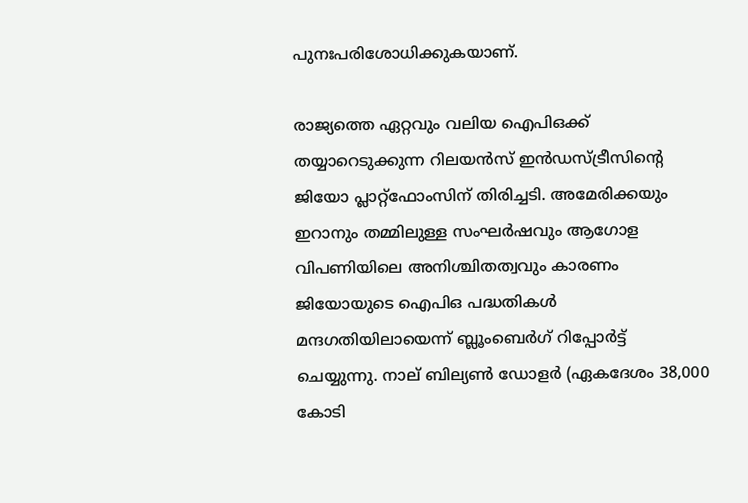പുനഃപരിശോധിക്കുകയാണ്.

രാജ്യത്തെ ഏറ്റവും വലിയ ഐപിഒക്ക് തയ്യാറെടുക്കുന്ന റിലയന്‍സ് ഇന്‍ഡസ്ട്രീസിന്റെ ജിയോ പ്ലാറ്റ്ഫോംസിന് തിരിച്ചടി. അമേരിക്കയും ഇറാനും തമ്മിലുള്ള സംഘര്‍ഷവും ആഗോള വിപണിയിലെ അനിശ്ചിതത്വവും കാരണം ജിയോയുടെ ഐപിഒ പദ്ധതികള്‍ മന്ദഗതിയിലായെന്ന് ബ്ലൂംബെര്‍ഗ് റിപ്പോര്‍ട്ട് ചെയ്യുന്നു. നാല് ബില്യണ്‍ ഡോളര്‍ (ഏകദേശം 38,000 കോടി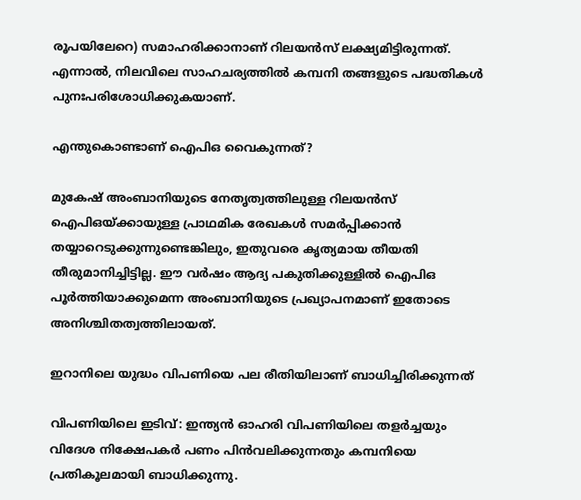രൂപയിലേറെ) സമാഹരിക്കാനാണ് റിലയന്‍സ് ലക്ഷ്യമിട്ടിരുന്നത്. എന്നാല്‍, നിലവിലെ സാഹചര്യത്തില്‍ കമ്പനി തങ്ങളുടെ പദ്ധതികള്‍ പുനഃപരിശോധിക്കുകയാണ്.

എന്തുകൊണ്ടാണ് ഐപിഒ വൈകുന്നത്?

മുകേഷ് അംബാനിയുടെ നേതൃത്വത്തിലുള്ള റിലയന്‍സ് ഐപിഒയ്ക്കായുള്ള പ്രാഥമിക രേഖകള്‍ സമര്‍പ്പിക്കാന്‍ തയ്യാറെടുക്കുന്നുണ്ടെങ്കിലും, ഇതുവരെ കൃത്യമായ തീയതി തീരുമാനിച്ചിട്ടില്ല. ഈ വര്‍ഷം ആദ്യ പകുതിക്കുള്ളില്‍ ഐപിഒ പൂര്‍ത്തിയാക്കുമെന്ന അംബാനിയുടെ പ്രഖ്യാപനമാണ് ഇതോടെ അനിശ്ചിതത്വത്തിലായത്.

ഇറാനിലെ യുദ്ധം വിപണിയെ പല രീതിയിലാണ് ബാധിച്ചിരിക്കുന്നത്

വിപണിയിലെ ഇടിവ്: ഇന്ത്യന്‍ ഓഹരി വിപണിയിലെ തളര്‍ച്ചയും വിദേശ നിക്ഷേപകര്‍ പണം പിന്‍വലിക്കുന്നതും കമ്പനിയെ പ്രതികൂലമായി ബാധിക്കുന്നു.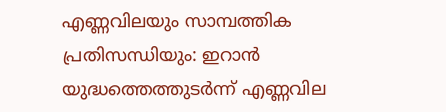എണ്ണവിലയും സാമ്പത്തിക പ്രതിസന്ധിയും: ഇറാന്‍ യുദ്ധത്തെത്തുടര്‍ന്ന് എണ്ണവില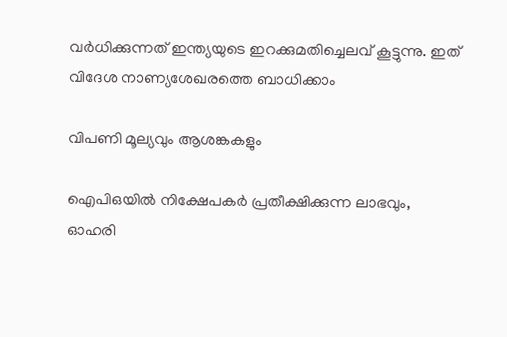വര്‍ധിക്കുന്നത് ഇന്ത്യയുടെ ഇറക്കുമതിച്ചെലവ് കൂട്ടുന്നു. ഇത് വിദേശ നാണ്യശേഖരത്തെ ബാധിക്കാം

വിപണി മൂല്യവും ആശങ്കകളും

ഐപിഒയില്‍ നിക്ഷേപകര്‍ പ്രതീക്ഷിക്കുന്ന ലാഭവും, ഓഹരി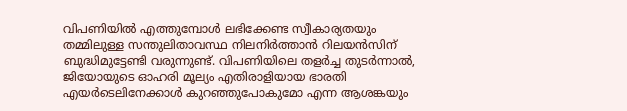വിപണിയില്‍ എത്തുമ്പോള്‍ ലഭിക്കേണ്ട സ്വീകാര്യതയും തമ്മിലുള്ള സന്തുലിതാവസ്ഥ നിലനിര്‍ത്താന്‍ റിലയന്‍സിന് ബുദ്ധിമുട്ടേണ്ടി വരുന്നുണ്ട്. വിപണിയിലെ തളര്‍ച്ച തുടര്‍ന്നാല്‍, ജിയോയുടെ ഓഹരി മൂല്യം എതിരാളിയായ ഭാരതി എയര്‍ടെലിനേക്കാള്‍ കുറഞ്ഞുപോകുമോ എന്ന ആശങ്കയും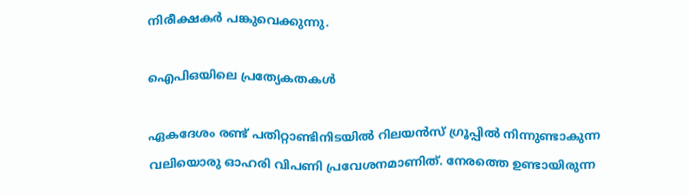നിരീക്ഷകര്‍ പങ്കുവെക്കുന്നു.

ഐപിഒയിലെ പ്രത്യേകതകള്‍

ഏകദേശം രണ്ട് പതിറ്റാണ്ടിനിടയില്‍ റിലയന്‍സ് ഗ്രൂപ്പില്‍ നിന്നുണ്ടാകുന്ന വലിയൊരു ഓഹരി വിപണി പ്രവേശനമാണിത്. നേരത്തെ ഉണ്ടായിരുന്ന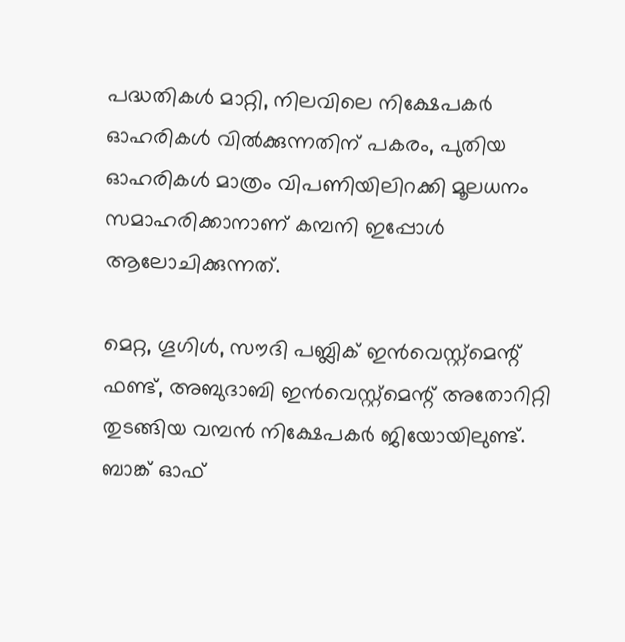പദ്ധതികള്‍ മാറ്റി, നിലവിലെ നിക്ഷേപകര്‍ ഓഹരികള്‍ വില്‍ക്കുന്നതിന് പകരം, പുതിയ ഓഹരികള്‍ മാത്രം വിപണിയിലിറക്കി മൂലധനം സമാഹരിക്കാനാണ് കമ്പനി ഇപ്പോള്‍ ആലോചിക്കുന്നത്.

മെറ്റ, ഗൂഗിള്‍, സൗദി പബ്ലിക് ഇന്‍വെസ്റ്റ്മെന്റ് ഫണ്ട്, അബുദാബി ഇന്‍വെസ്റ്റ്മെന്റ് അതോറിറ്റി തുടങ്ങിയ വമ്പന്‍ നിക്ഷേപകര്‍ ജിയോയിലുണ്ട്. ബാങ്ക് ഓഫ്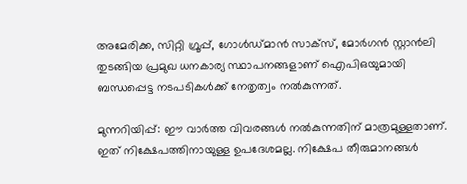അമേരിക്ക, സിറ്റി ഗ്രൂപ്പ്, ഗോള്‍ഡ്മാന്‍ സാക്‌സ്, മോര്‍ഗന്‍ സ്റ്റാന്‍ലി തുടങ്ങിയ പ്രമുഖ ധനകാര്യ സ്ഥാപനങ്ങളാണ് ഐപിഒയുമായി ബന്ധപ്പെട്ട നടപടികള്‍ക്ക് നേതൃത്വം നല്‍കുന്നത്.

മുന്നറിയിപ്പ്: ഈ വാര്‍ത്ത വിവരങ്ങള്‍ നല്‍കുന്നതിന് മാത്രമുള്ളതാണ്. ഇത് നിക്ഷേപത്തിനായുള്ള ഉപദേശമല്ല. നിക്ഷേപ തീരുമാനങ്ങള്‍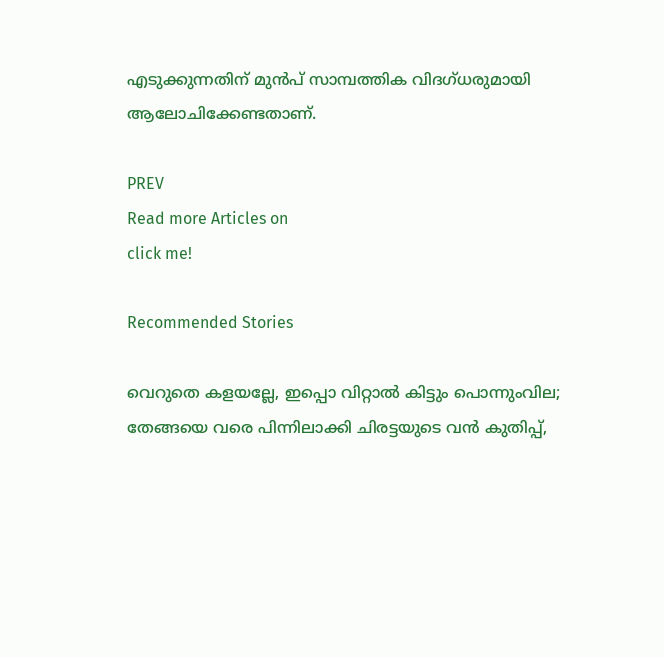എടുക്കുന്നതിന് മുന്‍പ് സാമ്പത്തിക വിദഗ്ധരുമായി ആലോചിക്കേണ്ടതാണ്.

PREV
Read more Articles on
click me!

Recommended Stories

വെറുതെ കളയല്ലേ, ഇപ്പൊ വിറ്റാൽ കിട്ടും പൊന്നുംവില; തേങ്ങയെ വരെ പിന്നിലാക്കി ചിരട്ടയുടെ വൻ കുതിപ്പ്,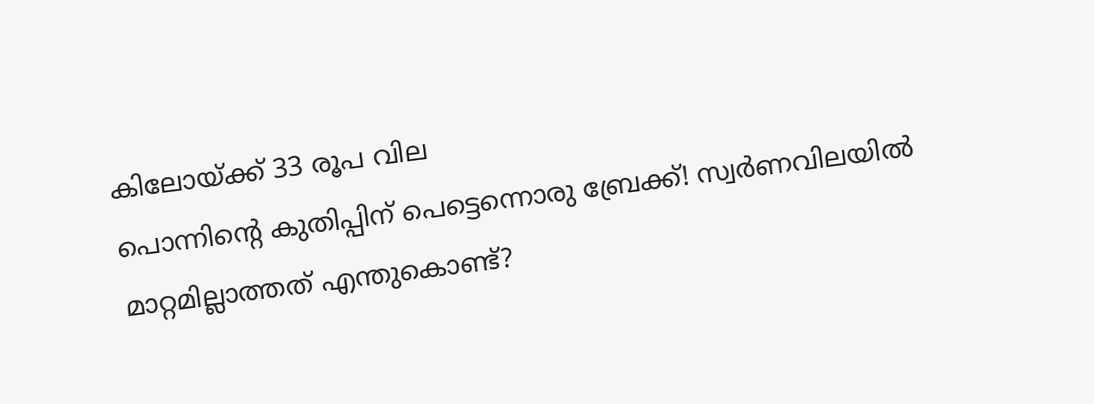കിലോയ്ക്ക് 33 രൂപ വില
പൊന്നിന്റെ കുതിപ്പിന് പെട്ടെന്നൊരു ബ്രേക്ക്! സ്വര്‍ണവിലയില്‍ മാറ്റമില്ലാത്തത് എന്തുകൊണ്ട്?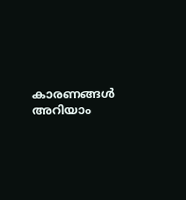കാരണങ്ങള്‍ അറിയാം